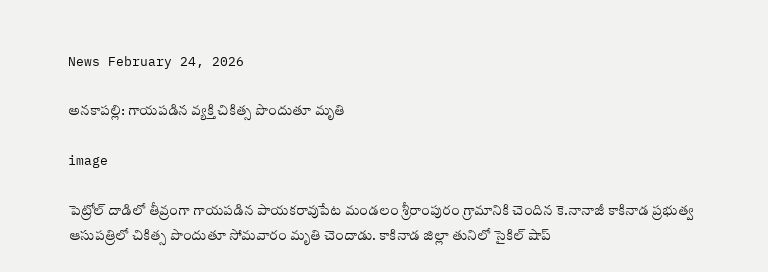News February 24, 2026

అనకాపల్లి: గాయపడిన వ్యక్తి చికిత్స పొందుతూ మృతి

image

పెట్రోల్ దాడిలో తీవ్రంగా గాయపడిన పాయకరావుపేట మండలం శ్రీరాంపురం గ్రామానికి చెందిన కె.నానాజీ కాకినాడ ప్రభుత్వ ఆసుపత్రిలో చికిత్స పొందుతూ సోమవారం మృతి చెందాడు. కాకినాడ జిల్లా తునిలో సైకిల్ షాప్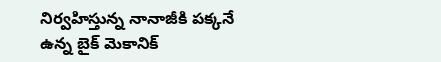నిర్వహిస్తున్న నానాజీకి పక్కనే ఉన్న బైక్ మెకానిక్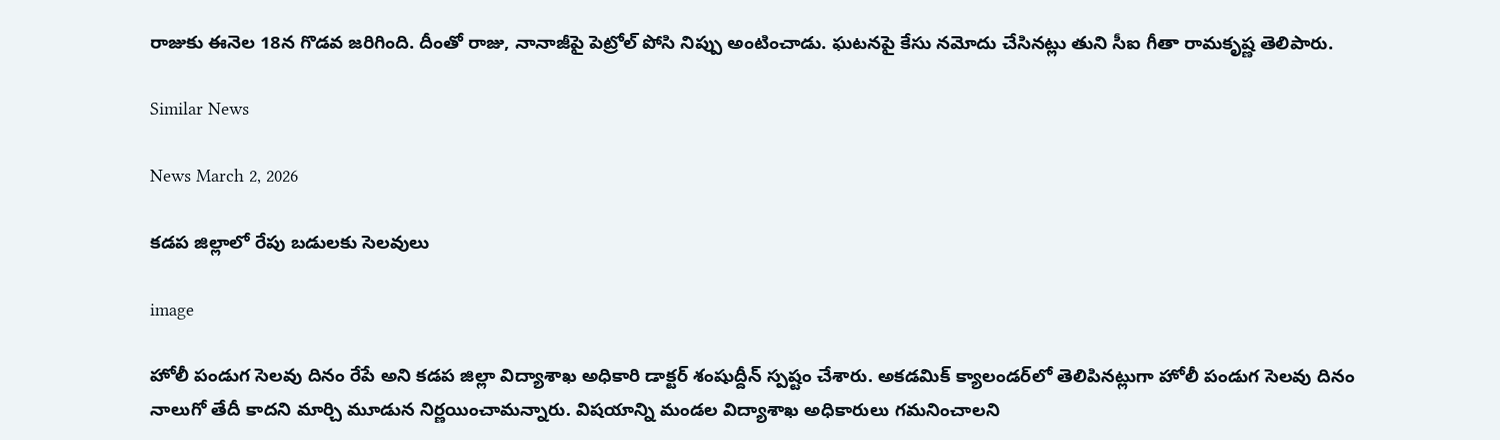రాజుకు ఈనెల 18న గొడవ జరిగింది. దీంతో రాజు, నానాజీపై పెట్రోల్ పోసి నిప్పు అంటించాడు. ఘటనపై కేసు నమోదు చేసినట్లు తుని సీఐ గీతా రామకృష్ణ తెలిపారు.

Similar News

News March 2, 2026

కడప జిల్లాలో రేపు బడులకు సెలవులు

image

హోలీ పండుగ సెలవు దినం రేపే అని కడప జిల్లా విద్యాశాఖ అధికారి డాక్టర్ శంషుద్దీన్ స్పష్టం చేశారు. అకడమిక్ క్యాలండర్‌లో తెలిపినట్లుగా హోలీ పండుగ సెలవు దినం నాలుగో తేదీ కాదని మార్చి మూడున నిర్ణయించామన్నారు. విషయాన్ని మండల విద్యాశాఖ అధికారులు గమనించాలని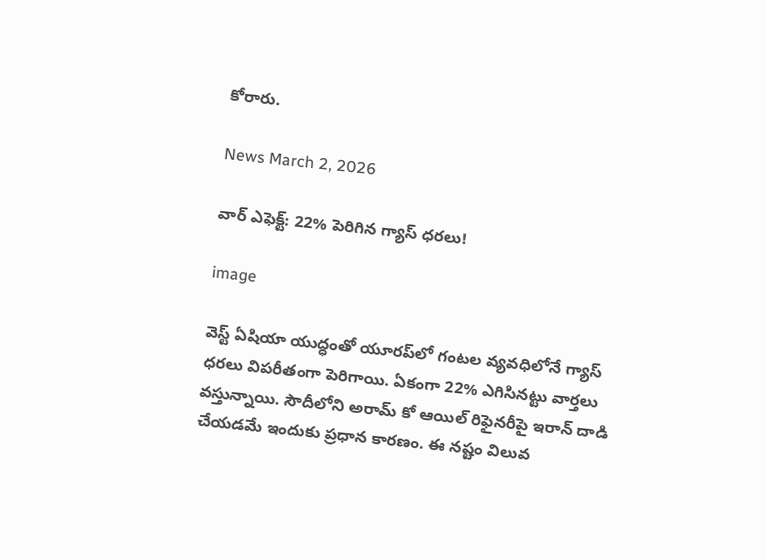కోరారు.

News March 2, 2026

వార్ ఎఫెక్ట్: 22% పెరిగిన గ్యాస్ ధరలు!

image

వెస్ట్ ఏషియా యుద్ధంతో యూరప్‌లో గంటల వ్యవధిలోనే గ్యాస్ ధరలు విపరీతంగా పెరిగాయి. ఏకంగా 22% ఎగిసినట్టు వార్తలు వస్తున్నాయి. సౌదీలోని అరామ్ కో ఆయిల్ రిఫైనరీపై ఇరాన్ దాడి చేయడమే ఇందుకు ప్రధాన కారణం. ఈ నష్టం విలువ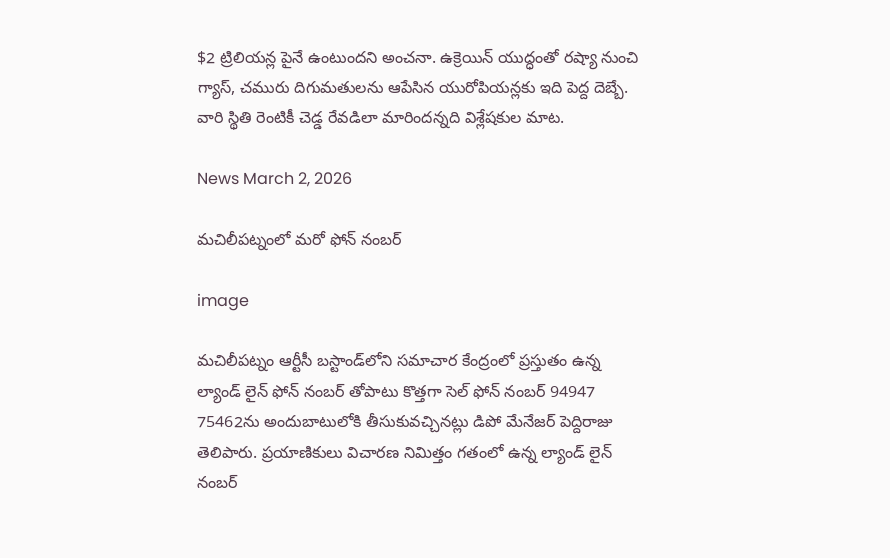$2 ట్రిలియన్ల పైనే ఉంటుందని అంచనా. ఉక్రెయిన్ యుద్ధంతో రష్యా నుంచి గ్యాస్, చమురు దిగుమతులను ఆపేసిన యురోపియన్లకు ఇది పెద్ద దెబ్బే. వారి స్థితి రెంటికీ చెడ్డ రేవడిలా మారిందన్నది విశ్లేషకుల మాట.

News March 2, 2026

మచిలీపట్నంలో మరో ఫోన్ నంబర్

image

మచిలీపట్నం ఆర్టీసీ బస్టాండ్‌లోని సమాచార కేంద్రంలో ప్రస్తుతం ఉన్న ల్యాండ్ లైన్ ఫోన్ నంబర్ తోపాటు కొత్తగా సెల్ ఫోన్ నంబర్ 94947 75462ను అందుబాటులోకి తీసుకువచ్చినట్లు డిపో మేనేజర్ పెద్దిరాజు తెలిపారు. ప్రయాణికులు విచారణ నిమిత్తం గతంలో ఉన్న ల్యాండ్ లైన్ నంబర్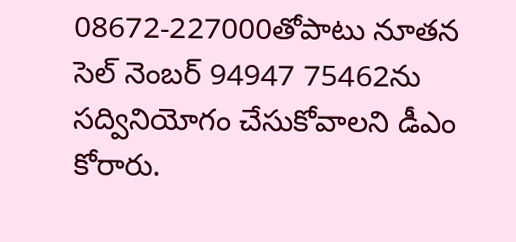08672-227000తోపాటు నూతన సెల్ నెంబర్ 94947 75462ను సద్వినియోగం చేసుకోవాలని డీఎం కోరారు.